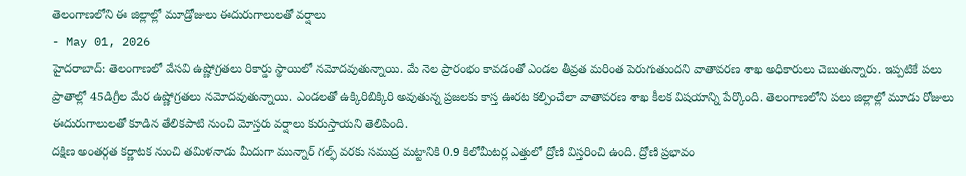తెలంగాణలోని ఈ జిల్లాల్లో మూడ్రోజులు ఈదురుగాలులతో వర్షాలు
- May 01, 2026
హైదరాబాద్: తెలంగాణలో వేసవి ఉష్ణోగ్రతలు రికార్డు స్థాయిలో నమోదవుతున్నాయి. మే నెల ప్రారంభం కావడంతో ఎండల తీవ్రత మరింత పెరుగుతుందని వాతావరణ శాఖ అధికారులు చెబుతున్నారు. ఇప్పటికే పలు ప్రాతాల్లో 45డిగ్రీల మేర ఉష్ణోగ్రతలు నమోదవుతున్నాయి. ఎండలతో ఉక్కిరిబిక్కిరి అవుతున్న ప్రజలకు కాస్త ఊరట కల్పించేలా వాతావరణ శాఖ కీలక విషయాన్ని పేర్కొంది. తెలంగాణలోని పలు జిల్లాల్లో మూడు రోజులు ఈదురుగాలులతో కూడిన తేలికపాటి నుంచి మోస్తరు వర్షాలు కురుస్తాయని తెలిపింది.
దక్షిణ అంతర్గత కర్ణాటక నుంచి తమిళనాడు మీదుగా మున్నార్ గల్ఫ్ వరకు సముద్ర మట్టానికి 0.9 కిలోమీటర్ల ఎత్తులో ద్రోణి విస్తరించి ఉంది. ద్రోణి ప్రభావం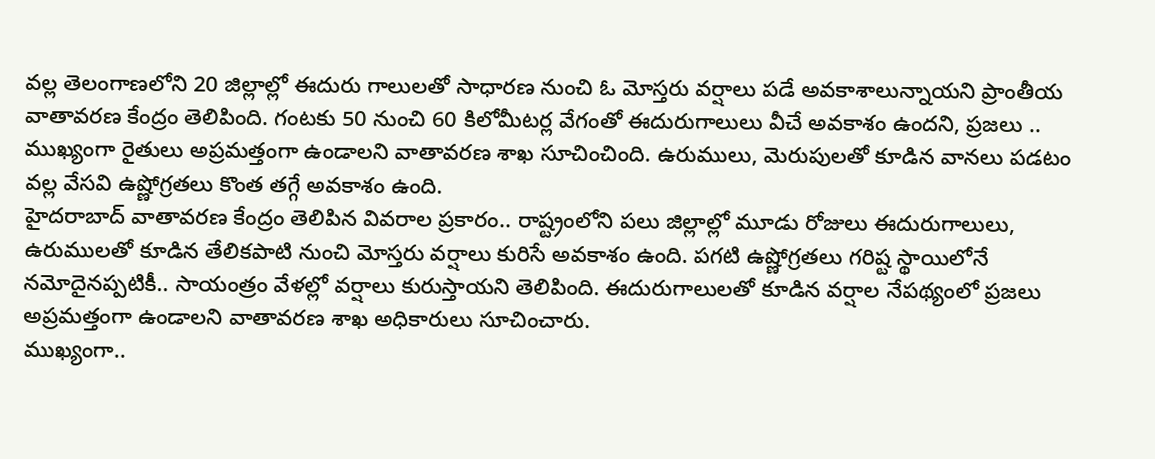వల్ల తెలంగాణలోని 20 జిల్లాల్లో ఈదురు గాలులతో సాధారణ నుంచి ఓ మోస్తరు వర్షాలు పడే అవకాశాలున్నాయని ప్రాంతీయ వాతావరణ కేంద్రం తెలిపింది. గంటకు 50 నుంచి 60 కిలోమీటర్ల వేగంతో ఈదురుగాలులు వీచే అవకాశం ఉందని, ప్రజలు .. ముఖ్యంగా రైతులు అప్రమత్తంగా ఉండాలని వాతావరణ శాఖ సూచించింది. ఉరుములు, మెరుపులతో కూడిన వానలు పడటం వల్ల వేసవి ఉష్ణోగ్రతలు కొంత తగ్గే అవకాశం ఉంది.
హైదరాబాద్ వాతావరణ కేంద్రం తెలిపిన వివరాల ప్రకారం.. రాష్ట్రంలోని పలు జిల్లాల్లో మూడు రోజులు ఈదురుగాలులు, ఉరుములతో కూడిన తేలికపాటి నుంచి మోస్తరు వర్షాలు కురిసే అవకాశం ఉంది. పగటి ఉష్ణోగ్రతలు గరిష్ట స్థాయిలోనే నమోదైనప్పటికీ.. సాయంత్రం వేళల్లో వర్షాలు కురుస్తాయని తెలిపింది. ఈదురుగాలులతో కూడిన వర్షాల నేపథ్యంలో ప్రజలు అప్రమత్తంగా ఉండాలని వాతావరణ శాఖ అధికారులు సూచించారు.
ముఖ్యంగా..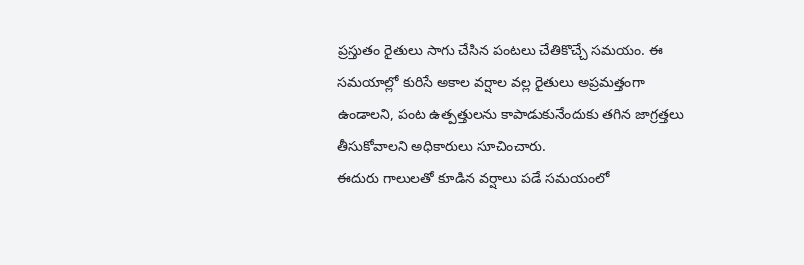ప్రస్తుతం రైతులు సాగు చేసిన పంటలు చేతికొచ్చే సమయం. ఈ సమయాల్లో కురిసే అకాల వర్షాల వల్ల రైతులు అప్రమత్తంగా ఉండాలని, పంట ఉత్పత్తులను కాపాడుకునేందుకు తగిన జాగ్రత్తలు తీసుకోవాలని అధికారులు సూచించారు.
ఈదురు గాలులతో కూడిన వర్షాలు పడే సమయంలో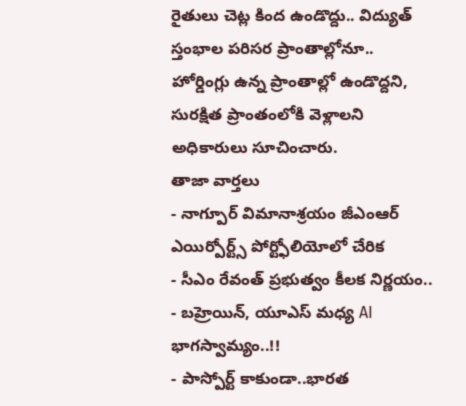రైతులు చెట్ల కింద ఉండొద్దు.. విద్యుత్ స్తంభాల పరిసర ప్రాంతాల్లోనూ.. హోర్డింగ్లు ఉన్న ప్రాంతాల్లో ఉండొద్దని, సురక్షిత ప్రాంతంలోకి వెళ్లాలని అధికారులు సూచించారు.
తాజా వార్తలు
- నాగ్పూర్ విమానాశ్రయం జీఎంఆర్ ఎయిర్పోర్ట్స్ పోర్ట్ఫోలియోలో చేరిక
- సీఎం రేవంత్ ప్రభుత్వం కీలక నిర్ణయం..
- బహ్రెయిన్, యూఎస్ మధ్య AI భాగస్వామ్యం..!!
- పాస్పోర్ట్ కాకుండా..భారత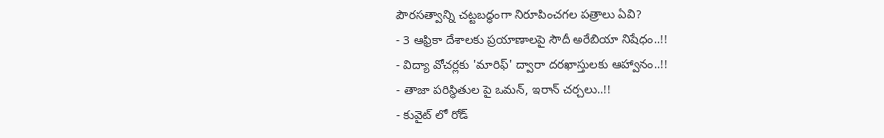పౌరసత్వాన్ని చట్టబద్ధంగా నిరూపించగల పత్రాలు ఏవి?
- 3 ఆఫ్రికా దేశాలకు ప్రయాణాలపై సౌదీ అరేబియా నిషేధం..!!
- విద్యా వోచర్లకు 'మారిఫ్' ద్వారా దరఖాస్తులకు ఆహ్వానం..!!
- తాజా పరిస్థితుల పై ఒమన్, ఇరాన్ చర్చలు..!!
- కువైట్ లో రోడ్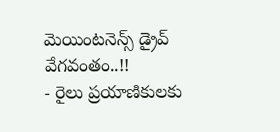మెయింటనెన్స్ డ్రైవ్ వేగవంతం..!!
- రైలు ప్రయాణికులకు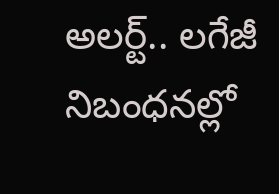అలర్ట్.. లగేజీ నిబంధనల్లో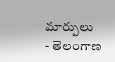మార్పులు
- తెలంగాణ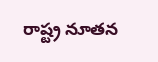రాష్ట్ర నూతన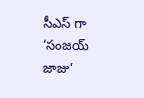సీఎస్ గా ‘సంజయ్ జాజు’